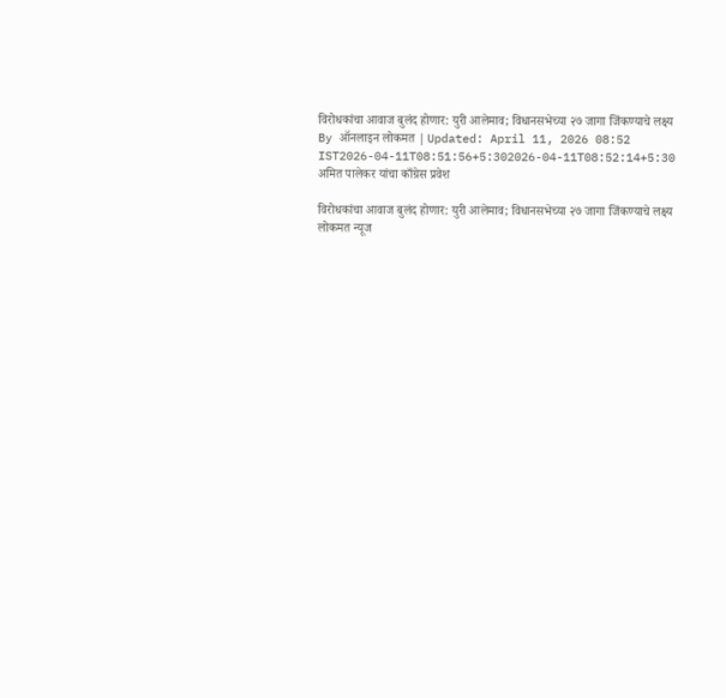विरोधकांचा आवाज बुलंद होणार: युरी आलेमाव; विधानसभेच्या २७ जागा जिंकण्याचे लक्ष्य
By ऑनलाइन लोकमत | Updated: April 11, 2026 08:52 IST2026-04-11T08:51:56+5:302026-04-11T08:52:14+5:30
अमित पालेकर यांचा काँग्रेस प्रवेश

विरोधकांचा आवाज बुलंद होणार: युरी आलेमाव; विधानसभेच्या २७ जागा जिंकण्याचे लक्ष्य
लोकमत न्यूज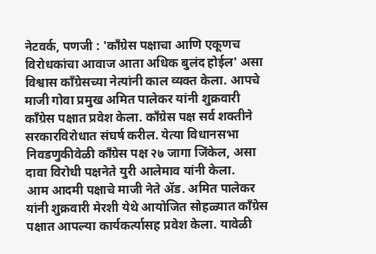नेटवर्क, पणजी : 'काँग्रेस पक्षाचा आणि एकूणच विरोधकांचा आवाज आता अधिक बुलंद होईल' असा विश्वास काँग्रेसच्या नेत्यांनी काल व्यक्त केला. आपचे माजी गोवा प्रमुख अमित पालेकर यांनी शुक्रवारी काँग्रेस पक्षात प्रवेश केला. काँग्रेस पक्ष सर्व शक्तीने सरकारविरोधात संघर्ष करील. येत्या विधानसभा निवडणुकीवेळी काँग्रेस पक्ष २७ जागा जिंकेल, असा दावा विरोधी पक्षनेते युरी आलेमाव यांनी केला.
आम आदमी पक्षाचे माजी नेते ॲड. अमित पालेकर यांनी शुक्रवारी मेरशी येथे आयोजित सोहळ्यात काँग्रेस पक्षात आपल्या कार्यकर्त्यासह प्रवेश केला. यावेळी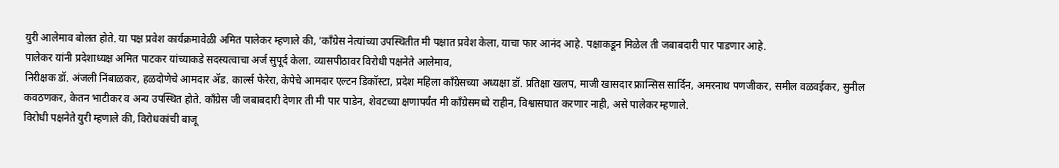युरी आलेमाव बोलत होते. या पक्ष प्रवेश कार्यक्रमावेळी अमित पालेकर म्हणाले की, 'काँग्रेस नेत्यांच्या उपस्थितीत मी पक्षात प्रवेश केला, याचा फार आनंद आहे. पक्षाकडून मिळेल ती जबाबदारी पार पाडणार आहे.
पालेकर यांनी प्रदेशाध्यक्ष अमित पाटकर यांच्याकडे सदस्यत्वाचा अर्ज सुपूर्द केला. व्यासपीठावर विरोधी पक्षनेते आलेमाव,
निरीक्षक डॉ. अंजली निंबाळकर, हळदोणेचे आमदार ॲड. कार्ल्स फेरेरा, केपेचे आमदार एल्टन डिकॉस्टा, प्रदेश महिला काँग्रेसच्या अध्यक्षा डॉ. प्रतिक्षा खलप, माजी खासदार फ्रान्सिस सार्दिन, अमरनाथ पणजीकर, समील वळवईकर, सुनील कवठणकर, केतन भाटीकर व अन्य उपस्थित होते. काँग्रेस जी जबाबदारी देणार ती मी पार पाडेन, शेवटच्या क्षणापर्यंत मी काँग्रेसमध्ये राहीन, विश्वासघात करणार नाही, असे पालेकर म्हणाले.
विरोधी पक्षनेते युरी म्हणाले की, विरोधकांची बाजू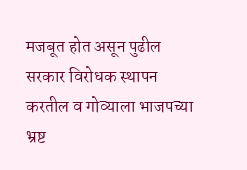मजबूत होत असून पुढील सरकार विरोधक स्थापन करतील व गोव्याला भाजपच्या भ्रष्ट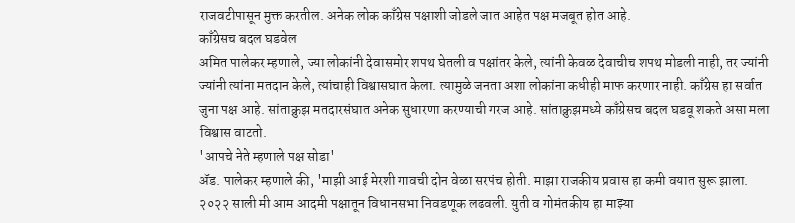राजवटीपासून मुक्त करतील. अनेक लोक काँग्रेस पक्षाशी जोडले जात आहेत पक्ष मजबूत होत आहे.
काँग्रेसच बदल घडवेल
अमित पालेकर म्हणाले, ज्या लोकांनी देवासमोर शपथ घेतली व पक्षांतर केले, त्यांनी केवळ देवाचीच शपथ मोडली नाही, तर ज्यांनी ज्यांनी त्यांना मतदान केले, त्यांचाही विश्वासघात केला. त्यामुळे जनता अशा लोकांना कधीही माफ करणार नाही. काँग्रेस हा सर्वात जुना पक्ष आहे. सांताक्रुझ मतदारसंघात अनेक सुधारणा करण्याची गरज आहे. सांताक्रुझमध्ये काँग्रेसच बदल घडवू शकते असा मला विश्वास वाटतो.
'आपचे नेते म्हणाले पक्ष सोडा'
ॲड. पालेकर म्हणाले की, 'माझी आई मेरशी गावची दोन वेळा सरपंच होती. माझा राजकीय प्रवास हा कमी वयात सुरू झाला. २०२२ साली मी आम आदमी पक्षातून विधानसभा निवडणूक लढवली. युती व गोमंतकीय हा माझ्या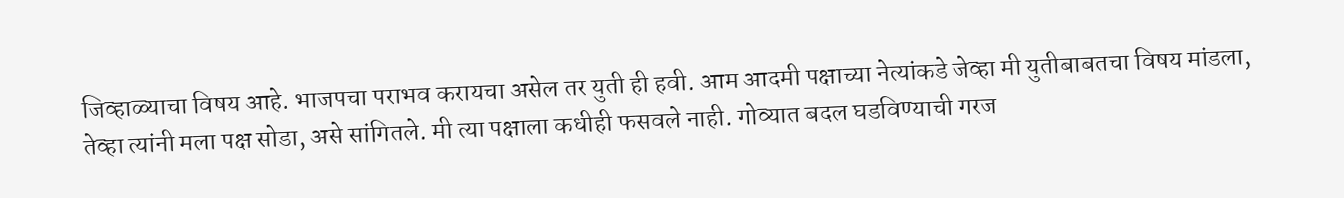जिव्हाळ्याचा विषय आहे. भाजपचा पराभव करायचा असेल तर युती ही हवी. आम आदमी पक्षाच्या नेत्यांकडे जेव्हा मी युतीबाबतचा विषय मांडला, तेव्हा त्यांनी मला पक्ष सोडा, असे सांगितले. मी त्या पक्षाला कधीही फसवले नाही. गोव्यात बदल घडविण्याची गरज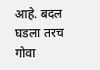आहे. बदल घडला तरच गोवा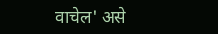वाचेल' असे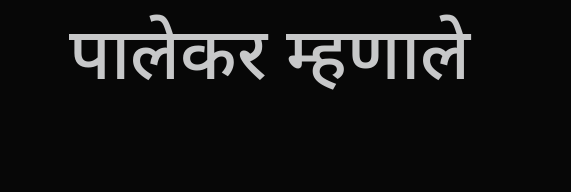पालेकर म्हणाले